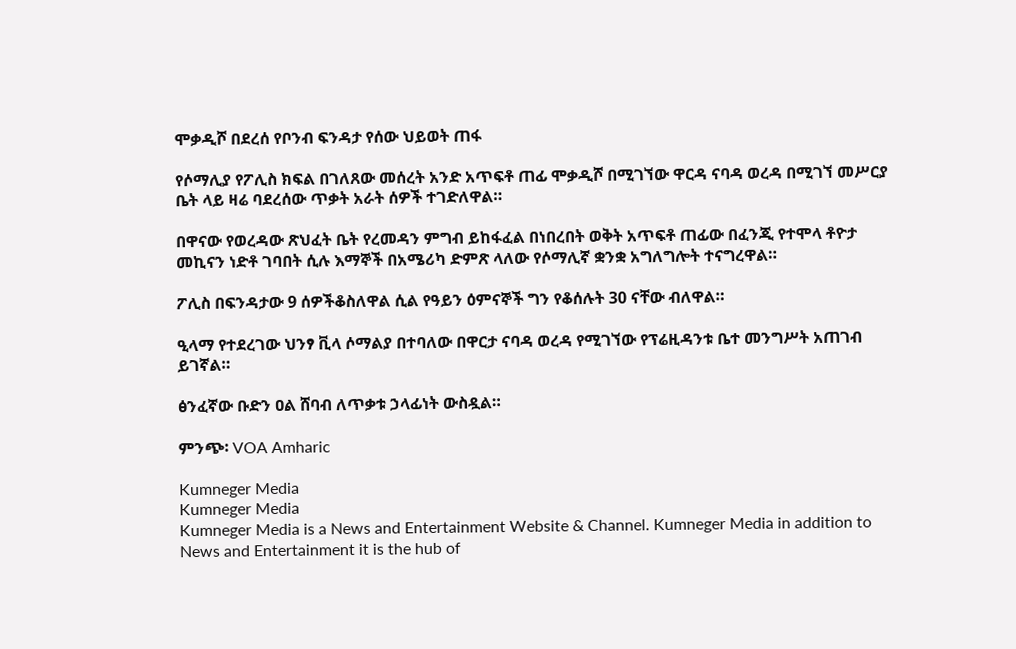ሞቃዲሾ በደረሰ የቦንብ ፍንዳታ የሰው ህይወት ጠፋ

የሶማሊያ የፖሊስ ክፍል በገለጸው መሰረት አንድ አጥፍቶ ጠፊ ሞቃዲሾ በሚገኘው ዋርዳ ናባዳ ወረዳ በሚገኘ መሥርያ ቤት ላይ ዛሬ ባደረሰው ጥቃት አራት ሰዎች ተገድለዋል።

በዋናው የወረዳው ጽህፈት ቤት የረመዳን ምግብ ይከፋፈል በነበረበት ወቅት አጥፍቶ ጠፊው በፈንጂ የተሞላ ቶዮታ መኪናን ነድቶ ገባበት ሲሉ እማኞች በአሜሪካ ድምጽ ላለው የሶማሊኛ ቋንቋ አግለግሎት ተናግረዋል።

ፖሊስ በፍንዳታው 9 ሰዎችቆስለዋል ሲል የዓይን ዕምናኞች ግን የቆሰሉት 30 ናቸው ብለዋል።

ዒላማ የተደረገው ህንፃ ቪላ ሶማልያ በተባለው በዋርታ ናባዳ ወረዳ የሚገኘው የፕሬዚዳንቱ ቤተ መንግሥት አጠገብ ይገኛል።

ፅንፈኛው ቡድን ዐል ሸባብ ለጥቃቱ ኃላፊነት ውስዷል።

ምንጭ፡ VOA Amharic

Kumneger Media
Kumneger Media
Kumneger Media is a News and Entertainment Website & Channel. Kumneger Media in addition to News and Entertainment it is the hub of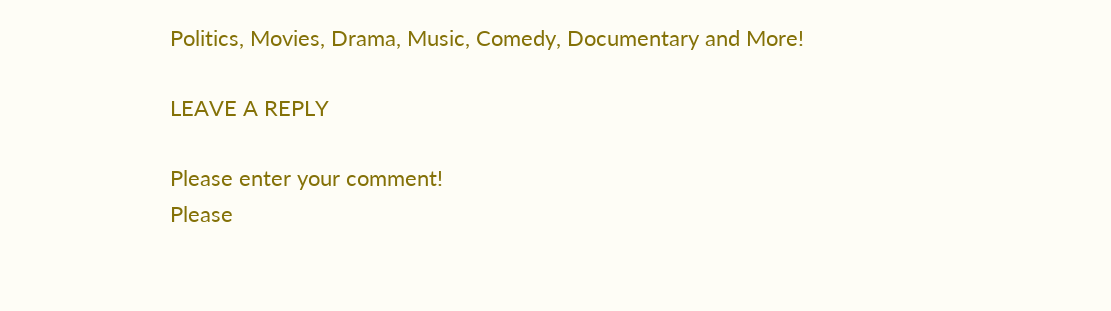Politics, Movies, Drama, Music, Comedy, Documentary and More!

LEAVE A REPLY

Please enter your comment!
Please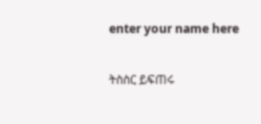enter your name here

ትስስር ይፍጠሩ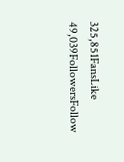325,851FansLike
49,039FollowersFollow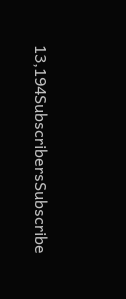13,194SubscribersSubscribe